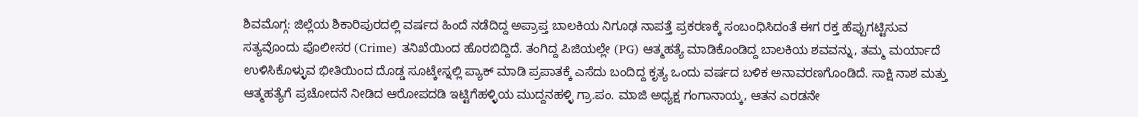ಶಿವಮೊಗ್ಗ: ಜಿಲ್ಲೆಯ ಶಿಕಾರಿಪುರದಲ್ಲಿ ವರ್ಷದ ಹಿಂದೆ ನಡೆದಿದ್ದ ಅಪ್ರಾಪ್ತ ಬಾಲಕಿಯ ನಿಗೂಢ ನಾಪತ್ತೆ ಪ್ರಕರಣಕ್ಕೆ ಸಂಬಂಧಿಸಿದಂತೆ ಈಗ ರಕ್ತ ಹೆಪ್ಪುಗಟ್ಟಿಸುವ ಸತ್ಯವೊಂದು ಪೊಲೀಸರ (Crime) ತನಿಖೆಯಿಂದ ಹೊರಬಿದ್ದಿದೆ. ತಂಗಿದ್ದ ಪಿಜಿಯಲ್ಲೇ (PG) ಆತ್ಮಹತ್ಯೆ ಮಾಡಿಕೊಂಡಿದ್ದ ಬಾಲಕಿಯ ಶವವನ್ನು, ತಮ್ಮ ಮರ್ಯಾದೆ ಉಳಿಸಿಕೊಳ್ಳುವ ಭೀತಿಯಿಂದ ದೊಡ್ಡ ಸೂಟ್ಕೇಸ್ನಲ್ಲಿ ಪ್ಯಾಕ್ ಮಾಡಿ ಪ್ರಪಾತಕ್ಕೆ ಎಸೆದು ಬಂದಿದ್ದ ಕೃತ್ಯ ಒಂದು ವರ್ಷದ ಬಳಿಕ ಅನಾವರಣಗೊಂಡಿದೆ. ಸಾಕ್ಷಿ ನಾಶ ಮತ್ತು ಆತ್ಮಹತ್ಯೆಗೆ ಪ್ರಚೋದನೆ ನೀಡಿದ ಆರೋಪದಡಿ ಇಟ್ಟಿಗೆಹಳ್ಳಿಯ ಮುದ್ದನಹಳ್ಳಿ ಗ್ರಾ.ಪಂ. ಮಾಜಿ ಅಧ್ಯಕ್ಷ ಗಂಗಾನಾಯ್ಕ, ಆತನ ಎರಡನೇ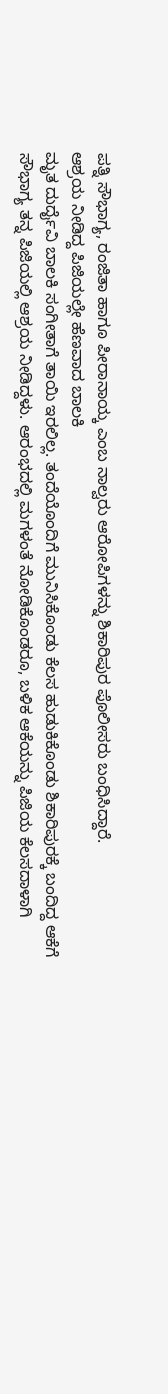ಪತ್ನಿ ಸೌಭಾಗ್ಯ, ರಂಜಿತಾ ಹಾಗೂ ಪೀರಾನಾಯ್ಕ ಎಂಬ ನಾಲ್ವರು ಆರೋಪಿಗಳನ್ನು ಶಿಕಾರಿಪುರ ಪೊಲೀಸರು ಬಂಧಿಸಿದ್ದಾರೆ.
ಆಶ್ರಯ ನೀಡಿದ್ದ ಪಿಜಿಯಲ್ಲೇ ಹೆಣವಾದ ಬಾಲಕಿ
ಮೃತ ದುರ್ದೈವಿ ಬಾಲಕಿ ಸಂಗೀತಾಗೆ ತಾಯಿ ಇರಲಿಲ್ಲ. ತಂದೆಯೊಂದಿಗೆ ಮುನಿಸಿಕೊಂಡು ಕೆಲಸ ಹುಡುಕಿಕೊಂಡು ಶಿಕಾರಿಪುರಕ್ಕೆ ಬಂದಿದ್ದ ಆಕೆಗೆ ಸೌಭಾಗ್ಯ ತನ್ನ ಪಿಜಿಯಲ್ಲಿ ಆಶ್ರಯ ನೀಡಿದ್ದಳು. ಆರಂಭದಲ್ಲಿ ಮಗಳಂತೆ ನೋಡಿಕೊಂಡರೂ, ಬಳಿಕ ಆಕೆಯನ್ನು ಪಿಜಿಯ ಕೆಲಸದಾಳಾಗಿ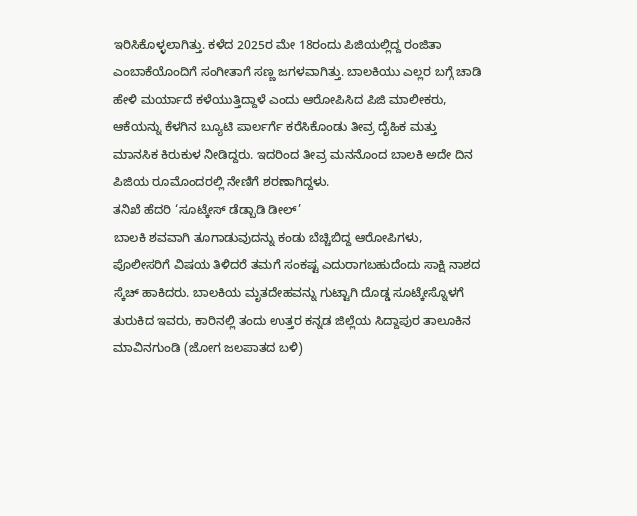ಇರಿಸಿಕೊಳ್ಳಲಾಗಿತ್ತು. ಕಳೆದ 2025ರ ಮೇ 18ರಂದು ಪಿಜಿಯಲ್ಲಿದ್ದ ರಂಜಿತಾ ಎಂಬಾಕೆಯೊಂದಿಗೆ ಸಂಗೀತಾಗೆ ಸಣ್ಣ ಜಗಳವಾಗಿತ್ತು. ಬಾಲಕಿಯು ಎಲ್ಲರ ಬಗ್ಗೆ ಚಾಡಿ ಹೇಳಿ ಮರ್ಯಾದೆ ಕಳೆಯುತ್ತಿದ್ದಾಳೆ ಎಂದು ಆರೋಪಿಸಿದ ಪಿಜಿ ಮಾಲೀಕರು, ಆಕೆಯನ್ನು ಕೆಳಗಿನ ಬ್ಯೂಟಿ ಪಾರ್ಲರ್ಗೆ ಕರೆಸಿಕೊಂಡು ತೀವ್ರ ದೈಹಿಕ ಮತ್ತು ಮಾನಸಿಕ ಕಿರುಕುಳ ನೀಡಿದ್ದರು. ಇದರಿಂದ ತೀವ್ರ ಮನನೊಂದ ಬಾಲಕಿ ಅದೇ ದಿನ ಪಿಜಿಯ ರೂಮೊಂದರಲ್ಲಿ ನೇಣಿಗೆ ಶರಣಾಗಿದ್ದಳು.
ತನಿಖೆ ಹೆದರಿ ‘ಸೂಟ್ಕೇಸ್ ಡೆಡ್ಬಾಡಿ ಡೀಲ್’
ಬಾಲಕಿ ಶವವಾಗಿ ತೂಗಾಡುವುದನ್ನು ಕಂಡು ಬೆಚ್ಚಿಬಿದ್ದ ಆರೋಪಿಗಳು, ಪೊಲೀಸರಿಗೆ ವಿಷಯ ತಿಳಿದರೆ ತಮಗೆ ಸಂಕಷ್ಟ ಎದುರಾಗಬಹುದೆಂದು ಸಾಕ್ಷಿ ನಾಶದ ಸ್ಕೆಚ್ ಹಾಕಿದರು. ಬಾಲಕಿಯ ಮೃತದೇಹವನ್ನು ಗುಟ್ಟಾಗಿ ದೊಡ್ಡ ಸೂಟ್ಕೇಸ್ನೊಳಗೆ ತುರುಕಿದ ಇವರು, ಕಾರಿನಲ್ಲಿ ತಂದು ಉತ್ತರ ಕನ್ನಡ ಜಿಲ್ಲೆಯ ಸಿದ್ದಾಪುರ ತಾಲೂಕಿನ ಮಾವಿನಗುಂಡಿ (ಜೋಗ ಜಲಪಾತದ ಬಳಿ)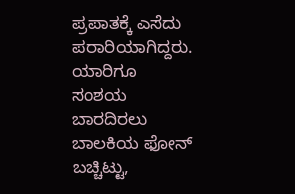ಪ್ರಪಾತಕ್ಕೆ ಎಸೆದು ಪರಾರಿಯಾಗಿದ್ದರು. ಯಾರಿಗೂ ಸಂಶಯ ಬಾರದಿರಲು ಬಾಲಕಿಯ ಫೋನ್ ಬಚ್ಚಿಟ್ಟು,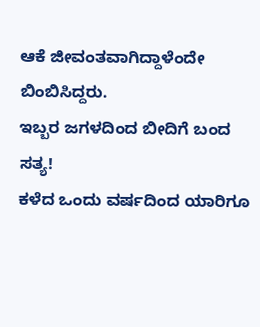ಆಕೆ ಜೀವಂತವಾಗಿದ್ದಾಳೆಂದೇ ಬಿಂಬಿಸಿದ್ದರು.
ಇಬ್ಬರ ಜಗಳದಿಂದ ಬೀದಿಗೆ ಬಂದ ಸತ್ಯ!
ಕಳೆದ ಒಂದು ವರ್ಷದಿಂದ ಯಾರಿಗೂ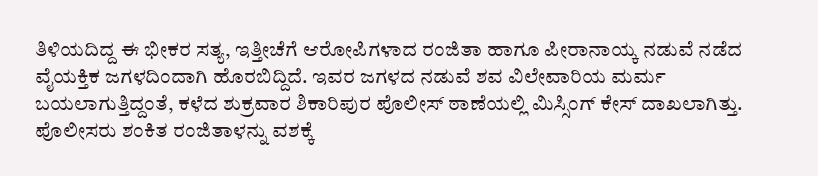ತಿಳಿಯದಿದ್ದ ಈ ಭೀಕರ ಸತ್ಯ, ಇತ್ತೀಚೆಗೆ ಆರೋಪಿಗಳಾದ ರಂಜಿತಾ ಹಾಗೂ ಪೀರಾನಾಯ್ಕ ನಡುವೆ ನಡೆದ ವೈಯಕ್ತಿಕ ಜಗಳದಿಂದಾಗಿ ಹೊರಬಿದ್ದಿದೆ. ಇವರ ಜಗಳದ ನಡುವೆ ಶವ ವಿಲೇವಾರಿಯ ಮರ್ಮ ಬಯಲಾಗುತ್ತಿದ್ದಂತೆ, ಕಳೆದ ಶುಕ್ರವಾರ ಶಿಕಾರಿಪುರ ಪೊಲೀಸ್ ಠಾಣೆಯಲ್ಲಿ ಮಿಸ್ಸಿಂಗ್ ಕೇಸ್ ದಾಖಲಾಗಿತ್ತು. ಪೊಲೀಸರು ಶಂಕಿತ ರಂಜಿತಾಳನ್ನು ವಶಕ್ಕೆ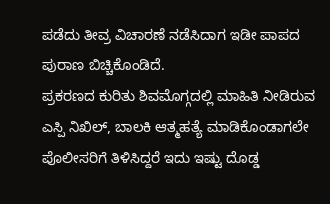ಪಡೆದು ತೀವ್ರ ವಿಚಾರಣೆ ನಡೆಸಿದಾಗ ಇಡೀ ಪಾಪದ ಪುರಾಣ ಬಿಚ್ಚಿಕೊಂಡಿದೆ.
ಪ್ರಕರಣದ ಕುರಿತು ಶಿವಮೊಗ್ಗದಲ್ಲಿ ಮಾಹಿತಿ ನೀಡಿರುವ ಎಸ್ಪಿ ನಿಖಿಲ್, ಬಾಲಕಿ ಆತ್ಮಹತ್ಯೆ ಮಾಡಿಕೊಂಡಾಗಲೇ ಪೊಲೀಸರಿಗೆ ತಿಳಿಸಿದ್ದರೆ ಇದು ಇಷ್ಟು ದೊಡ್ಡ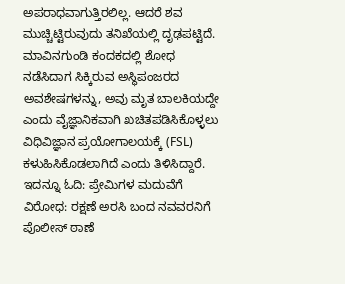ಅಪರಾಧವಾಗುತ್ತಿರಲಿಲ್ಲ. ಆದರೆ ಶವ ಮುಚ್ಚಿಟ್ಟಿರುವುದು ತನಿಖೆಯಲ್ಲಿ ದೃಢಪಟ್ಟಿದೆ. ಮಾವಿನಗುಂಡಿ ಕಂದಕದಲ್ಲಿ ಶೋಧ ನಡೆಸಿದಾಗ ಸಿಕ್ಕಿರುವ ಅಸ್ಥಿಪಂಜರದ ಅವಶೇಷಗಳನ್ನು, ಅವು ಮೃತ ಬಾಲಕಿಯದ್ದೇ ಎಂದು ವೈಜ್ಞಾನಿಕವಾಗಿ ಖಚಿತಪಡಿಸಿಕೊಳ್ಳಲು ವಿಧಿವಿಜ್ಞಾನ ಪ್ರಯೋಗಾಲಯಕ್ಕೆ (FSL) ಕಳುಹಿಸಿಕೊಡಲಾಗಿದೆ ಎಂದು ತಿಳಿಸಿದ್ದಾರೆ.
ಇದನ್ನೂ ಓದಿ: ಪ್ರೇಮಿಗಳ ಮದುವೆಗೆ ವಿರೋಧ: ರಕ್ಷಣೆ ಅರಸಿ ಬಂದ ನವವರನಿಗೆ ಪೊಲೀಸ್ ಠಾಣೆ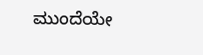ಮುಂದೆಯೇ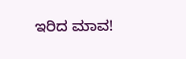ಇರಿದ ಮಾವ!